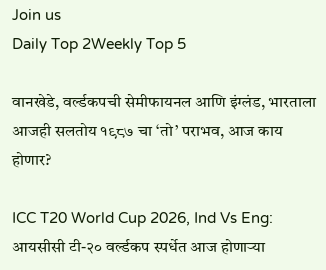Join us
Daily Top 2Weekly Top 5

वानखेडे, वर्ल्डकपची सेमीफायनल आणि इंग्लंड, भारताला आजही सलतोय १९८७ चा ‘तो’ पराभव, आज काय होणार?

ICC T20 World Cup 2026, Ind Vs Eng: आयसीसी टी-२० वर्ल्डकप स्पर्धेत आज होणाऱ्या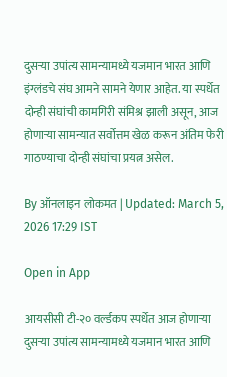दुसऱ्या उपांत्य सामन्यामध्ये यजमान भारत आणि इंग्लंडचे संघ आमने सामने येणार आहेत. या स्पर्धेत दोन्ही संघांची कामगिरी संमिश्र झाली असून, आज होणाऱ्या सामन्यात सर्वोत्तम खेळ करून अंतिम फेरी गाठण्याचा दोन्ही संघांचा प्रयत्न असेल.

By ऑनलाइन लोकमत | Updated: March 5, 2026 17:29 IST

Open in App

आयसीसी टी-२० वर्ल्डकप स्पर्धेत आज होणाऱ्या दुसऱ्या उपांत्य सामन्यामध्ये यजमान भारत आणि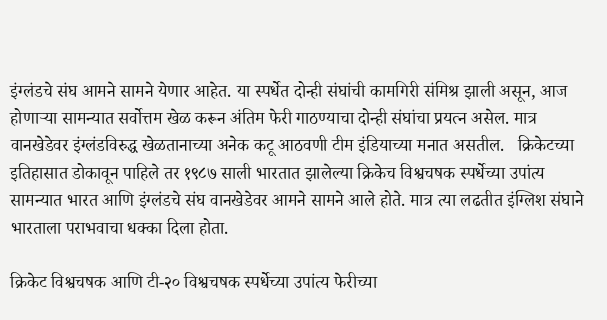इंग्लंडचे संघ आमने सामने येणार आहेत. या स्पर्धेत दोन्ही संघांची कामगिरी संमिश्र झाली असून, आज होणाऱ्या सामन्यात सर्वोत्तम खेळ करून अंतिम फेरी गाठण्याचा दोन्ही संघांचा प्रयत्न असेल. मात्र वानखेडेवर इंग्लंडविरुद्ध खेळतानाच्या अनेक कटू आठवणी टीम इंडियाच्या मनात असतील.   क्रिकेटच्या इतिहासात डोकावून पाहिले तर १९८७ साली भारतात झालेल्या क्रिकेच विश्वचषक स्पर्धेच्या उपांत्य सामन्यात भारत आणि इंग्लंडचे संघ वानखेडेवर आमने सामने आले होते. मात्र त्या लढतीत इंग्लिश संघाने भारताला पराभवाचा धक्का दिला होता.

क्रिकेट विश्वचषक आणि टी-२० विश्वचषक स्पर्धेच्या उपांत्य फेरीच्या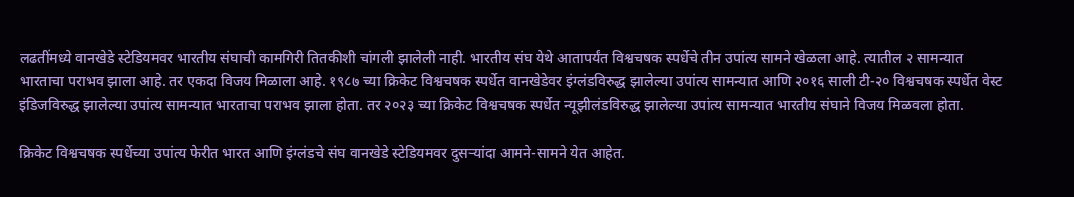लढतींमध्ये वानखेडे स्टेडियमवर भारतीय संघाची कामगिरी तितकीशी चांगली झालेली नाही. भारतीय संघ येथे आतापर्यंत विश्वचषक स्पर्धेचे तीन उपांत्य सामने खेळला आहे. त्यातील २ सामन्यात भारताचा पराभव झाला आहे. तर एकदा विजय मिळाला आहे. १९८७ च्या क्रिकेट विश्वचषक स्पर्धेत वानखेडेवर इंग्लंडविरुद्ध झालेल्या उपांत्य सामन्यात आणि २०१६ साली टी-२० विश्वचषक स्पर्धेत वेस्ट इंडिजविरुद्ध झालेल्या उपांत्य सामन्यात भारताचा पराभव झाला होता. तर २०२३ च्या क्रिकेट विश्वचषक स्पर्धेत न्यूझीलंडविरुद्ध झालेल्या उपांत्य सामन्यात भारतीय संघाने विजय मिळवला होता.

क्रिकेट विश्वचषक स्पर्धेच्या उपांत्य फेरीत भारत आणि इंग्लंडचे संघ वानखेडे स्टेडियमवर दुसऱ्यांदा आमने-सामने येत आहेत.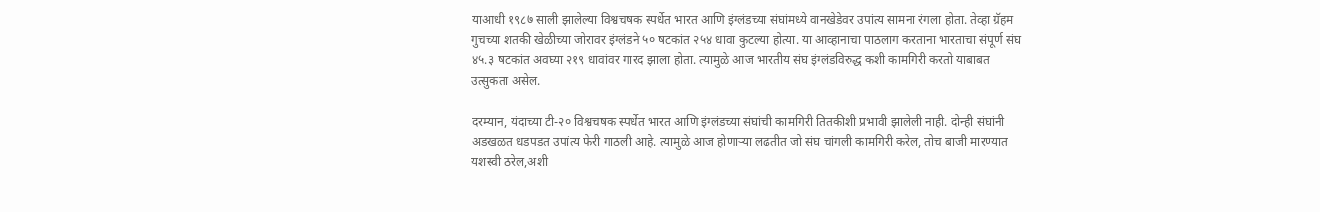याआधी १९८७ साली झालेल्या विश्वचषक स्पर्धेत भारत आणि इंग्लंडच्या संघांमध्ये वानखेडेवर उपांत्य सामना रंगला होता. तेव्हा ग्रॅहम गुचच्या शतकी खेळीच्या जोरावर इंग्लंडने ५० षटकांत २५४ धावा कुटल्या होत्या. या आव्हानाचा पाठलाग करताना भारताचा संपूर्ण संघ ४५.३ षटकांत अवघ्या २१९ धावांवर गारद झाला होता. त्यामुळे आज भारतीय संघ इंग्लंडविरुद्ध कशी कामगिरी करतो याबाबत उत्सुकता असेल.

दरम्यान, यंदाच्या टी-२० विश्वचषक स्पर्धेत भारत आणि इंग्लंडच्या संघांची कामगिरी तितकीशी प्रभावी झालेली नाही. दोन्ही संघांनी अडखळत धडपडत उपांत्य फेरी गाठली आहे. त्यामुळे आज होणाऱ्या लढतीत जो संघ चांगली कामगिरी करेल, तोच बाजी मारण्यात यशस्वी ठरेल,अशी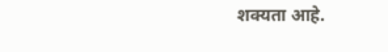शक्यता आहे.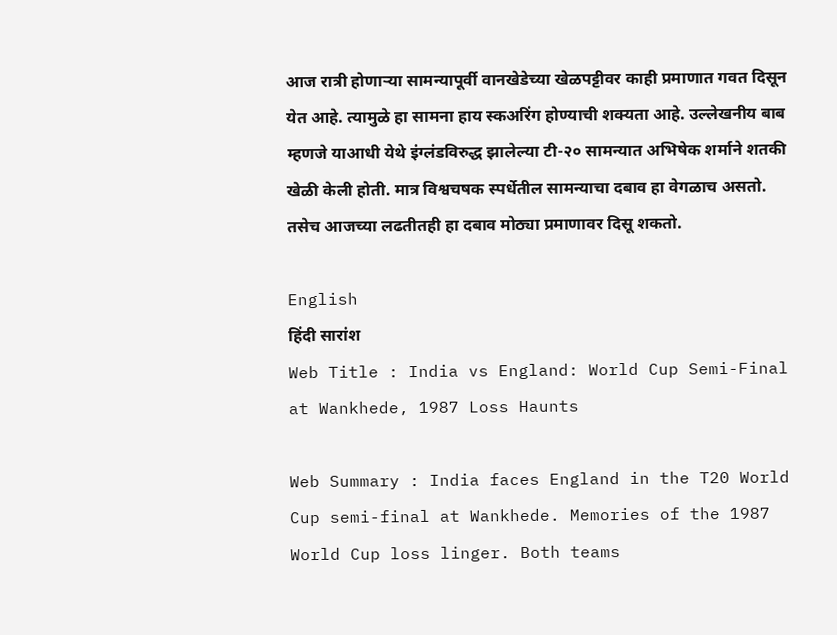आज रात्री होणाऱ्या सामन्यापूर्वी वानखेडेच्या खेळपट्टीवर काही प्रमाणात गवत दिसून येत आहे. त्यामुळे हा सामना हाय स्कअरिंग होण्याची शक्यता आहे. उल्लेखनीय बाब म्हणजे याआधी येथे इंग्लंडविरुद्ध झालेल्या टी-२० सामन्यात अभिषेक शर्माने शतकी खेळी केली होती. मात्र विश्वचषक स्पर्धेतील सामन्याचा दबाव हा वेगळाच असतो. तसेच आजच्या लढतीतही हा दबाव मोठ्या प्रमाणावर दिसू शकतो.

English
हिंदी सारांश
Web Title : India vs England: World Cup Semi-Final at Wankhede, 1987 Loss Haunts

Web Summary : India faces England in the T20 World Cup semi-final at Wankhede. Memories of the 1987 World Cup loss linger. Both teams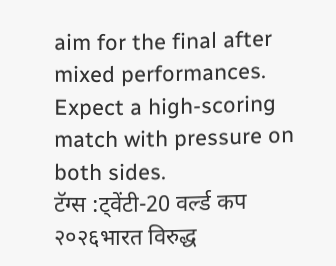aim for the final after mixed performances. Expect a high-scoring match with pressure on both sides.
टॅग्स :ट्वेंटी-20 वर्ल्ड कप २०२६भारत विरुद्ध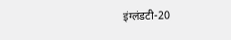इंग्लंडटी-20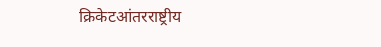क्रिकेटआंतरराष्ट्रीय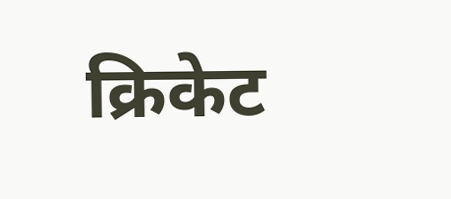क्रिकेट